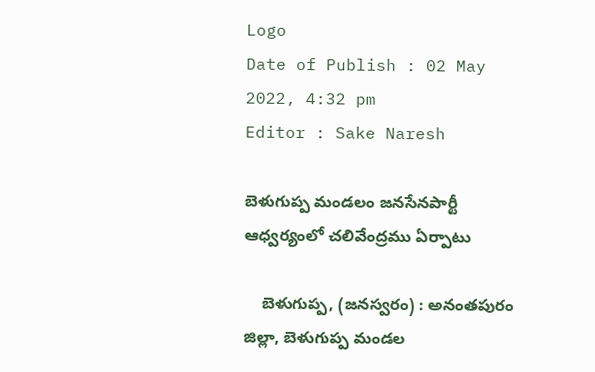Logo
Date of Publish : 02 May 2022, 4:32 pm
Editor : Sake Naresh

బెళుగుప్ప మండలం జనసేనపార్టీ ఆధ్వర్యంలో చలివేంద్రము ఏర్పాటు

    బెళుగుప్ప, (జనస్వరం) : అనంతపురం జిల్లా, బెళుగుప్ప మండల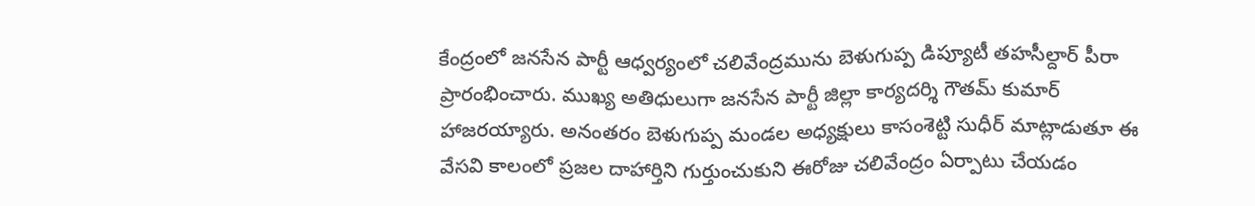కేంద్రంలో జనసేన పార్టీ ఆధ్వర్యంలో చలివేంద్రమును బెళుగుప్ప డిప్యూటీ తహసీల్దార్ పీరా ప్రారంభించారు. ముఖ్య అతిధులుగా జనసేన పార్టీ జిల్లా కార్యదర్శి గౌతమ్ కుమార్ హాజరయ్యారు. అనంతరం బెళుగుప్ప మండల అధ్యక్షులు కాసంశెట్టి సుధీర్ మాట్లాడుతూ ఈ వేసవి కాలంలో ప్రజల దాహార్తిని గుర్తుంచుకుని ఈరోజు చలివేంద్రం ఏర్పాటు చేయడం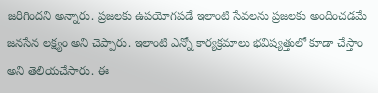జరిగిందని అన్నారు. ప్రజలకు ఉపయోగపడే ఇలాంటి సేవలను ప్రజలకు అందించడమే జనసేన లక్ష్యం అని చెప్పారు. ఇలాంటి ఎన్నో కార్యక్రమాలు భవిష్యత్తులో కూడా చేస్తాం అని తెలియచేసారు. ఈ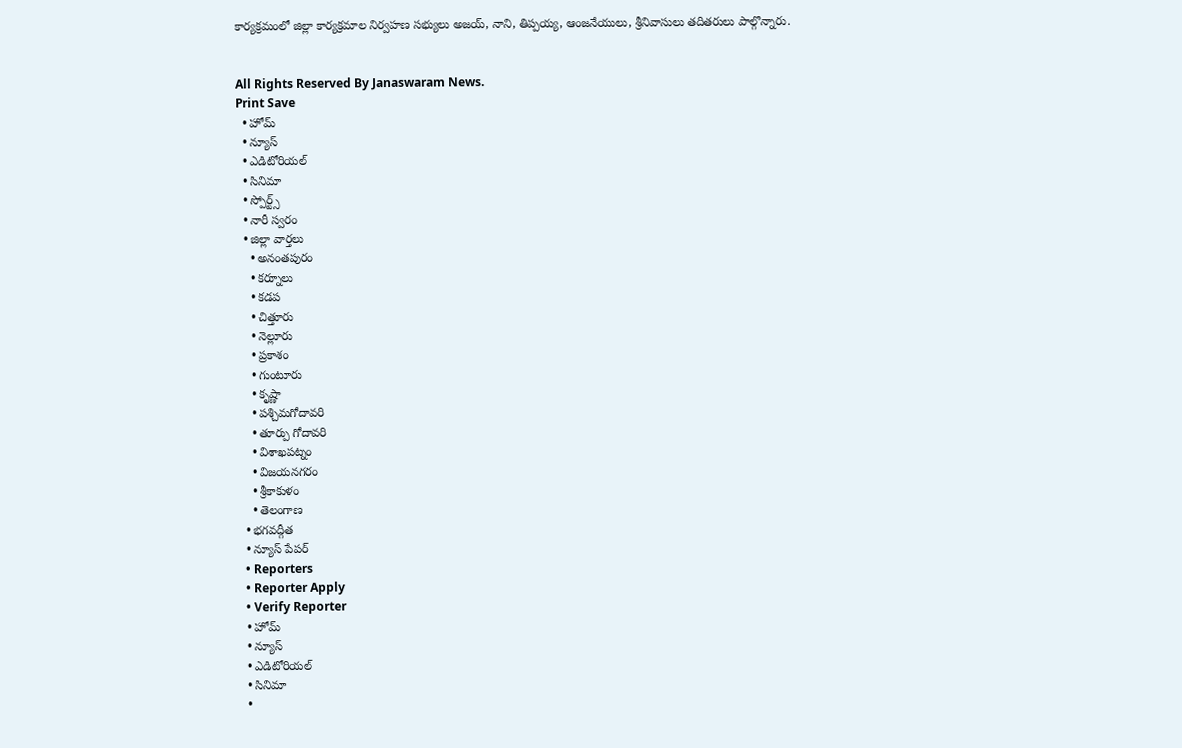కార్యక్రమంలో జిల్లా కార్యక్రమాల నిర్వహణ సభ్యులు అజయ్, నాని, తిప్పయ్య, ఆంజనేయులు, శ్రీనివాసులు తదితరులు పాల్గొన్నారు.


All Rights Reserved By Janaswaram News.
Print Save
  • హోమ్
  • న్యూస్
  • ఎడిటోరియల్
  • సినిమా
  • స్పోర్ట్స్
  • నారీ స్వరం
  • జిల్లా వార్తలు
    • అనంతపురం
    • కర్నూలు
    • కడప
    • చిత్తూరు
    • నెల్లూరు
    • ప్రకాశం
    • గుంటూరు
    • కృష్ణా
    • పశ్చిమగోదావరి
    • తూర్పు గోదావరి
    • విశాఖపట్నం
    • విజయనగరం
    • శ్రీకాకుళం
    • తెలంగాణ
  • భగవద్గీత
  • న్యూస్ పేపర్
  • Reporters
  • Reporter Apply
  • Verify Reporter
  • హోమ్
  • న్యూస్
  • ఎడిటోరియల్
  • సినిమా
  •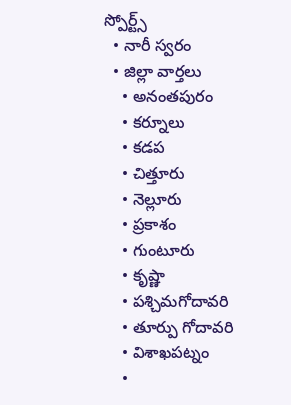స్పోర్ట్స్
  • నారీ స్వరం
  • జిల్లా వార్తలు
    • అనంతపురం
    • కర్నూలు
    • కడప
    • చిత్తూరు
    • నెల్లూరు
    • ప్రకాశం
    • గుంటూరు
    • కృష్ణా
    • పశ్చిమగోదావరి
    • తూర్పు గోదావరి
    • విశాఖపట్నం
    •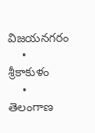విజయనగరం
    • శ్రీకాకుళం
    • తెలంగాణ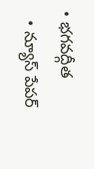• భగవద్గీత
  • న్యూస్ పేపర్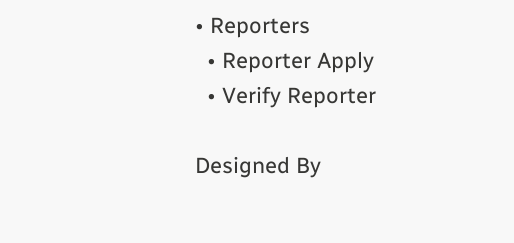• Reporters
  • Reporter Apply
  • Verify Reporter

Designed By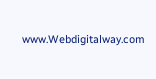www.Webdigitalway.com